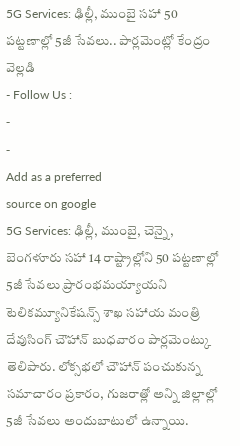5G Services: ఢిల్లీ, ముంబై సహా 50 పట్టణాల్లో 5జీ సేవలు.. పార్లమెంట్లో కేంద్రం వెల్లడి
- Follow Us :
-
-
Add as a preferred
source on google
5G Services: ఢిల్లీ, ముంబై, చెన్నై, బెంగళూరు సహా 14 రాష్ట్రాల్లోని 50 పట్టణాల్లో 5జీ సేవలు ప్రారంభమయ్యాయని టెలికమ్యూనికేషన్స్ శాఖ సహాయ మంత్రి దేవుసింగ్ చౌహాన్ బుధవారం పార్లమెంట్కు తెలిపారు. లోక్సభలో చౌహాన్ పంచుకున్న సమాచారం ప్రకారం, గుజరాత్లో అన్ని జిల్లాల్లో 5జీ సేవలు అందుబాటులో ఉన్నాయి.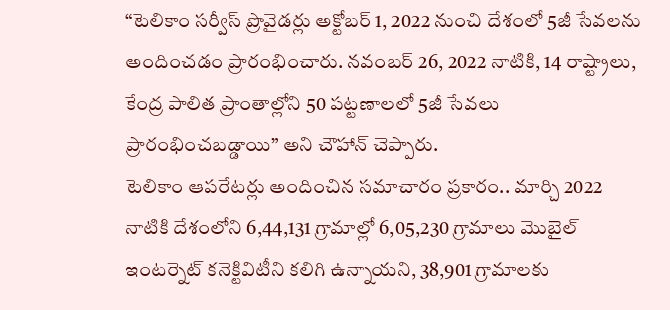“టెలికాం సర్వీస్ ప్రొవైడర్లు అక్టోబర్ 1, 2022 నుంచి దేశంలో 5జీ సేవలను అందించడం ప్రారంభించారు. నవంబర్ 26, 2022 నాటికి, 14 రాష్ట్రాలు, కేంద్ర పాలిత ప్రాంతాల్లోని 50 పట్టణాలలో 5జీ సేవలు ప్రారంభించబడ్డాయి” అని చౌహాన్ చెప్పారు.
టెలికాం ఆపరేటర్లు అందించిన సమాచారం ప్రకారం.. మార్చి 2022 నాటికి దేశంలోని 6,44,131 గ్రామాల్లో 6,05,230 గ్రామాలు మొబైల్ ఇంటర్నెట్ కనెక్టివిటీని కలిగి ఉన్నాయని, 38,901 గ్రామాలకు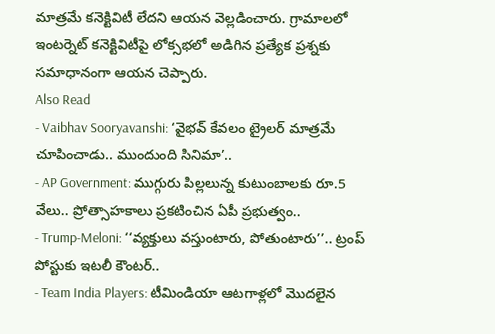మాత్రమే కనెక్టివిటీ లేదని ఆయన వెల్లడించారు. గ్రామాలలో ఇంటర్నెట్ కనెక్టివిటీపై లోక్సభలో అడిగిన ప్రత్యేక ప్రశ్నకు సమాధానంగా ఆయన చెప్పారు.
Also Read
- Vaibhav Sooryavanshi: ‘వైభవ్ కేవలం ట్రైలర్ మాత్రమే చూపించాడు.. ముందుంది సినిమా’..
- AP Government: ముగ్గురు పిల్లలున్న కుటుంబాలకు రూ.5 వేలు.. ప్రోత్సాహకాలు ప్రకటించిన ఏపీ ప్రభుత్వం..
- Trump-Meloni: ‘‘వ్యక్తులు వస్తుంటారు, పోతుంటారు’’.. ట్రంప్ పోస్టుకు ఇటలీ కౌంటర్..
- Team India Players: టీమిండియా ఆటగాళ్లలో మొదలైన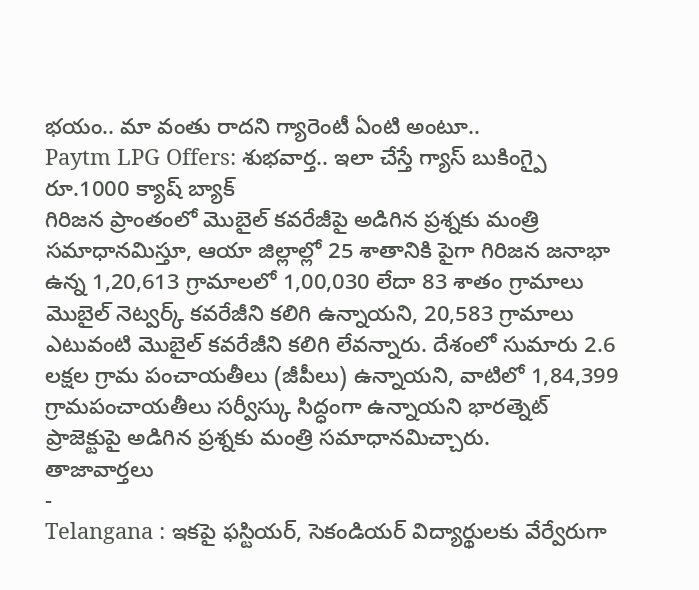భయం.. మా వంతు రాదని గ్యారెంటీ ఏంటి అంటూ..
Paytm LPG Offers: శుభవార్త.. ఇలా చేస్తే గ్యాస్ బుకింగ్పై రూ.1000 క్యాష్ బ్యాక్
గిరిజన ప్రాంతంలో మొబైల్ కవరేజీపై అడిగిన ప్రశ్నకు మంత్రి సమాధానమిస్తూ, ఆయా జిల్లాల్లో 25 శాతానికి పైగా గిరిజన జనాభా ఉన్న 1,20,613 గ్రామాలలో 1,00,030 లేదా 83 శాతం గ్రామాలు మొబైల్ నెట్వర్క్ కవరేజీని కలిగి ఉన్నాయని, 20,583 గ్రామాలు ఎటువంటి మొబైల్ కవరేజీని కలిగి లేవన్నారు. దేశంలో సుమారు 2.6 లక్షల గ్రామ పంచాయతీలు (జీపీలు) ఉన్నాయని, వాటిలో 1,84,399 గ్రామపంచాయతీలు సర్వీస్కు సిద్ధంగా ఉన్నాయని భారత్నెట్ ప్రాజెక్టుపై అడిగిన ప్రశ్నకు మంత్రి సమాధానమిచ్చారు.
తాజావార్తలు
-
Telangana : ఇకపై ఫస్టియర్, సెకండియర్ విద్యార్థులకు వేర్వేరుగా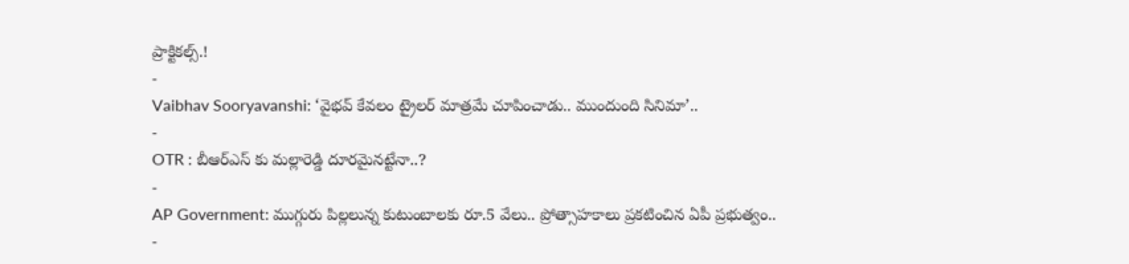ప్రాక్టికల్స్.!
-
Vaibhav Sooryavanshi: ‘వైభవ్ కేవలం ట్రైలర్ మాత్రమే చూపించాడు.. ముందుంది సినిమా’..
-
OTR : బీఆర్ఎస్ కు మల్లారెడ్డి దూరమైనట్టేనా..?
-
AP Government: ముగ్గురు పిల్లలున్న కుటుంబాలకు రూ.5 వేలు.. ప్రోత్సాహకాలు ప్రకటించిన ఏపీ ప్రభుత్వం..
-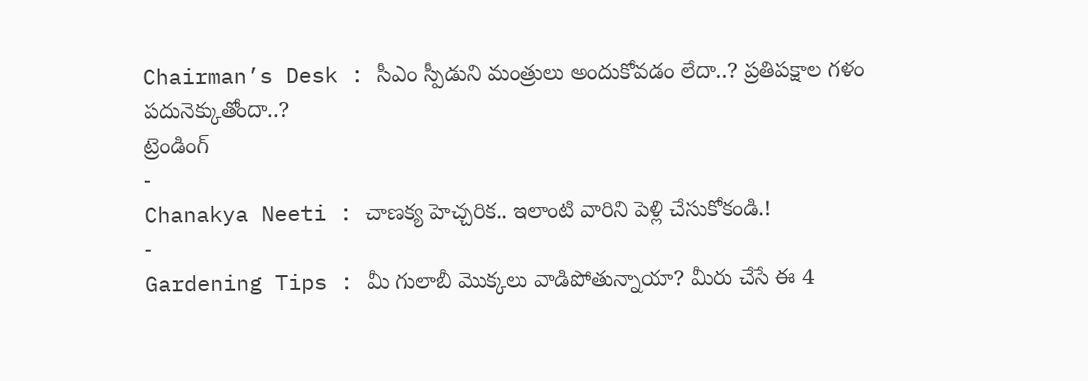Chairman’s Desk : సీఎం స్పీడుని మంత్రులు అందుకోవడం లేదా..? ప్రతిపక్షాల గళం పదునెక్కుతోందా..?
ట్రెండింగ్
-
Chanakya Neeti : చాణక్య హెచ్చరిక.. ఇలాంటి వారిని పెళ్లి చేసుకోకండి.!
-
Gardening Tips : మీ గులాబీ మొక్కలు వాడిపోతున్నాయా? మీరు చేసే ఈ 4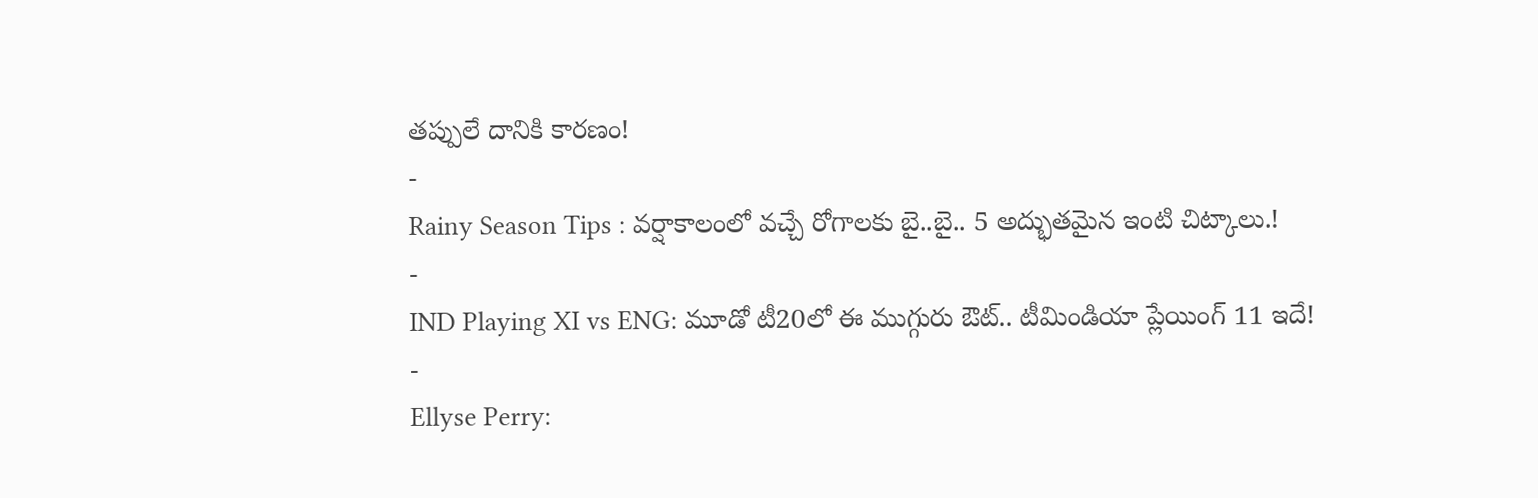తప్పులే దానికి కారణం!
-
Rainy Season Tips : వర్షాకాలంలో వచ్చే రోగాలకు బై..బై.. 5 అద్భుతమైన ఇంటి చిట్కాలు.!
-
IND Playing XI vs ENG: మూడో టీ20లో ఈ ముగ్గురు ఔట్.. టీమిండియా ప్లేయింగ్ 11 ఇదే!
-
Ellyse Perry: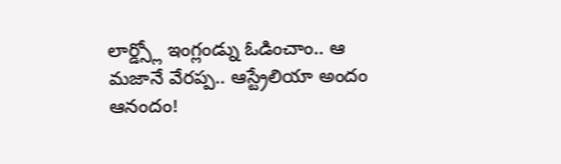లార్డ్స్లో ఇంగ్లండ్ను ఓడించాం.. ఆ మజానే వేరప్ప.. ఆస్ట్రేలియా అందం ఆనందం!